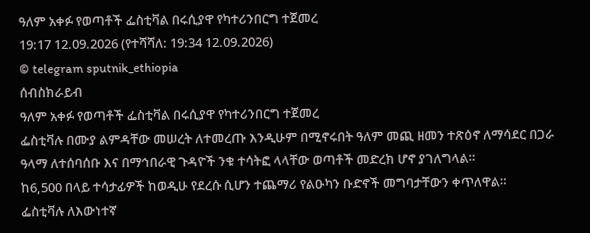ዓለም አቀፉ የወጣቶች ፌስቲቫል በሩሲያዋ የካተሪንበርግ ተጀመረ
19:17 12.09.2026 (የተሻሻለ: 19:34 12.09.2026)
© telegram sputnik_ethiopia
ሰብስክራይብ
ዓለም አቀፉ የወጣቶች ፌስቲቫል በሩሲያዋ የካተሪንበርግ ተጀመረ
ፌስቲቫሉ በሙያ ልምዳቸው መሠረት ለተመረጡ እንዲሁም በሚኖሩበት ዓለም መጪ ዘመን ተጽዕኖ ለማሳደር በጋራ ዓላማ ለተሰባሰቡ እና በማኅበራዊ ጉዳዮች ንቁ ተሳትፎ ላላቸው ወጣቶች መድረክ ሆኖ ያገለግላል።
ከ6,500 በላይ ተሳታፊዎች ከወዲሁ የደረሱ ሲሆን ተጨማሪ የልዑካን ቡድኖች መግባታቸውን ቀጥለዋል።
ፌስቲቫሉ ለእውነተኛ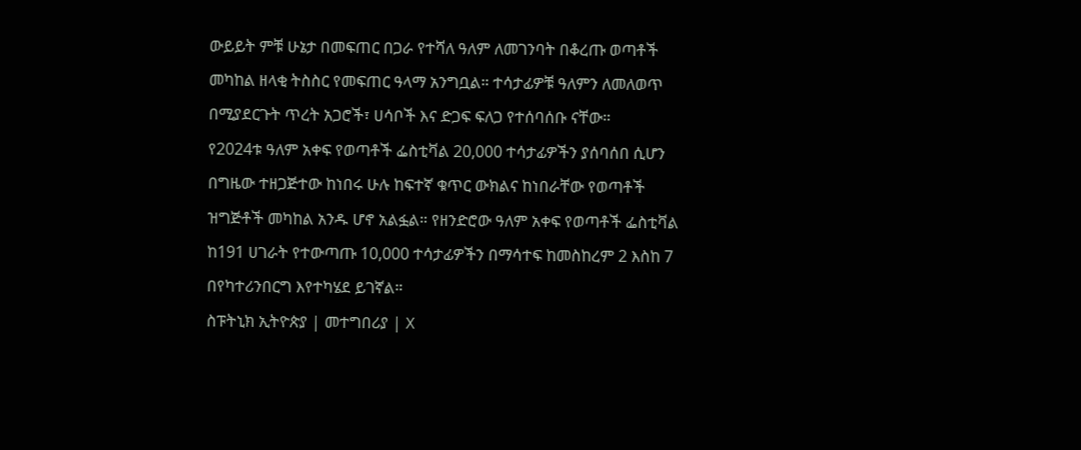ውይይት ምቹ ሁኔታ በመፍጠር በጋራ የተሻለ ዓለም ለመገንባት በቆረጡ ወጣቶች መካከል ዘላቂ ትስስር የመፍጠር ዓላማ አንግቧል። ተሳታፊዎቹ ዓለምን ለመለወጥ በሚያደርጉት ጥረት አጋሮች፣ ሀሳቦች እና ድጋፍ ፍለጋ የተሰባሰቡ ናቸው።
የ2024ቱ ዓለም አቀፍ የወጣቶች ፌስቲቫል 20,000 ተሳታፊዎችን ያሰባሰበ ሲሆን በግዜው ተዘጋጅተው ከነበሩ ሁሉ ከፍተኛ ቁጥር ውክልና ከነበራቸው የወጣቶች ዝግጅቶች መካከል አንዱ ሆኖ አልፏል። የዘንድሮው ዓለም አቀፍ የወጣቶች ፌስቲቫል ከ191 ሀገራት የተውጣጡ 10,000 ተሳታፊዎችን በማሳተፍ ከመስከረም 2 እስከ 7 በየካተሪንበርግ እየተካሄደ ይገኛል።
ስፑትኒክ ኢትዮጵያ | መተግበሪያ | X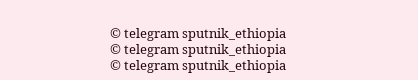© telegram sputnik_ethiopia
© telegram sputnik_ethiopia
© telegram sputnik_ethiopia